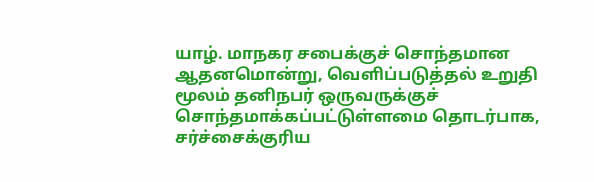யாழ். மாநகர சபைக்குச் சொந்தமான ஆதனமொன்று, வெளிப்படுத்தல் உறுதி மூலம் தனிநபர் ஒருவருக்குச் சொந்தமாக்கப்பட்டுள்ளமை தொடர்பாக, சர்ச்சைக்குரிய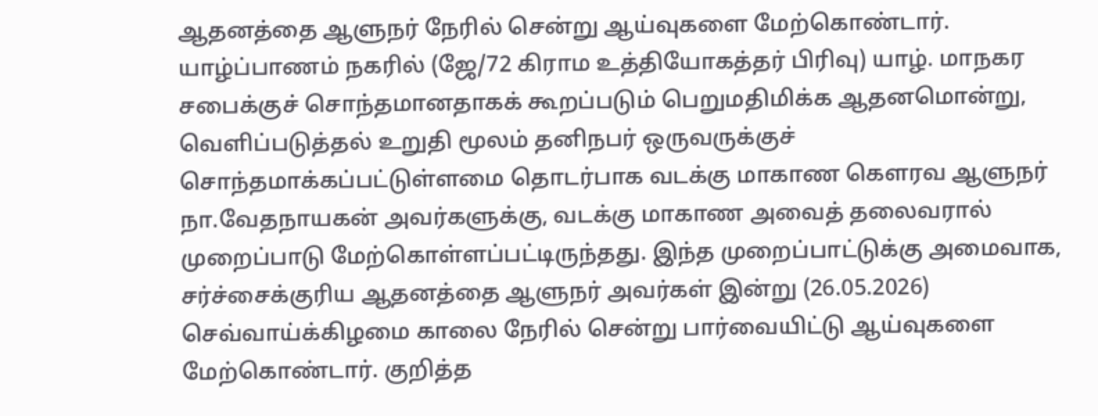ஆதனத்தை ஆளுநர் நேரில் சென்று ஆய்வுகளை மேற்கொண்டார்.
யாழ்ப்பாணம் நகரில் (ஜே/72 கிராம உத்தியோகத்தர் பிரிவு) யாழ். மாநகர சபைக்குச் சொந்தமானதாகக் கூறப்படும் பெறுமதிமிக்க ஆதனமொன்று, வெளிப்படுத்தல் உறுதி மூலம் தனிநபர் ஒருவருக்குச் சொந்தமாக்கப்பட்டுள்ளமை தொடர்பாக வடக்கு மாகாண கௌரவ ஆளுநர் நா.வேதநாயகன் அவர்களுக்கு, வடக்கு மாகாண அவைத் தலைவரால் முறைப்பாடு மேற்கொள்ளப்பட்டிருந்தது. இந்த முறைப்பாட்டுக்கு அமைவாக, சர்ச்சைக்குரிய ஆதனத்தை ஆளுநர் அவர்கள் இன்று (26.05.2026) செவ்வாய்க்கிழமை காலை நேரில் சென்று பார்வையிட்டு ஆய்வுகளை மேற்கொண்டார். குறித்த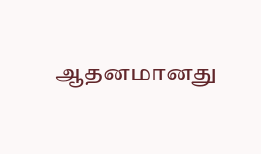ஆதனமானது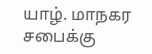யாழ். மாநகர சபைக்கு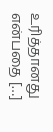உரித்தானது என்பதை […]